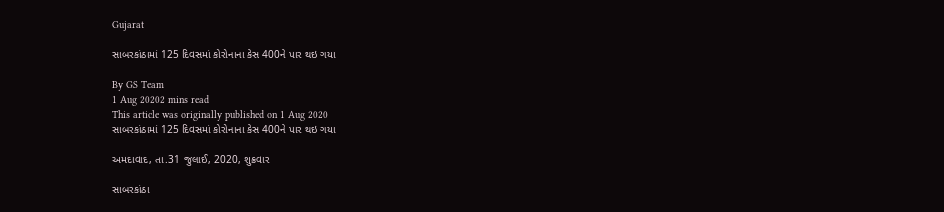Gujarat

સાબરકાંઠામાં 125 દિવસમાં કોરોનાના કેસ 400ને પાર થઇ ગયા

By GS Team
1 Aug 20202 mins read
This article was originally published on 1 Aug 2020
સાબરકાંઠામાં 125 દિવસમાં કોરોનાના કેસ 400ને પાર થઇ ગયા

અમદાવાદ, તા.31 જુલાઈ, 2020, શુક્રવાર

સાબરકાંઠા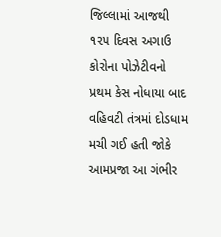જિલ્લામાં આજથી ૧૨૫ દિવસ અગાઉ કોરોના પોઝેટીવનો પ્રથમ કેસ નોધાયા બાદ વહિવટી તંત્રમાં દોડધામ મચી ગઈ હતી જોકે આમપ્રજા આ ગંભીર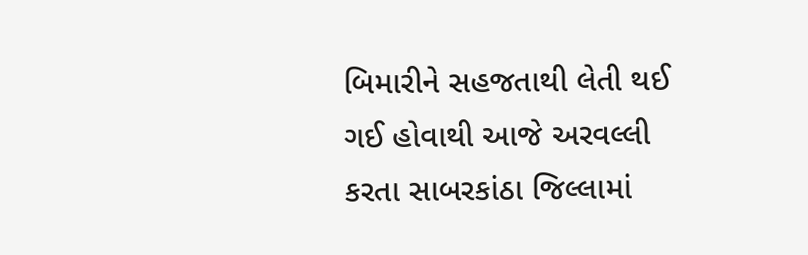બિમારીને સહજતાથી લેતી થઈ ગઈ હોવાથી આજે અરવલ્લી કરતા સાબરકાંઠા જિલ્લામાં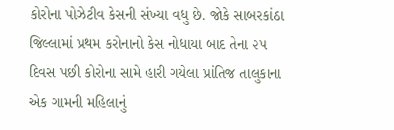કોરોના પોઝેટીવ કેસની સંખ્યા વધુ છે. જોકે સાબરકાંઠા જિલ્લામાં પ્રથમ કરોનાનો કેસ નોધાયા બાદ તેના ૨૫ દિવસ પછી કોરોના સામે હારી ગયેલા પ્રાંતિજ તાલુકાના એક ગામની મહિલાનું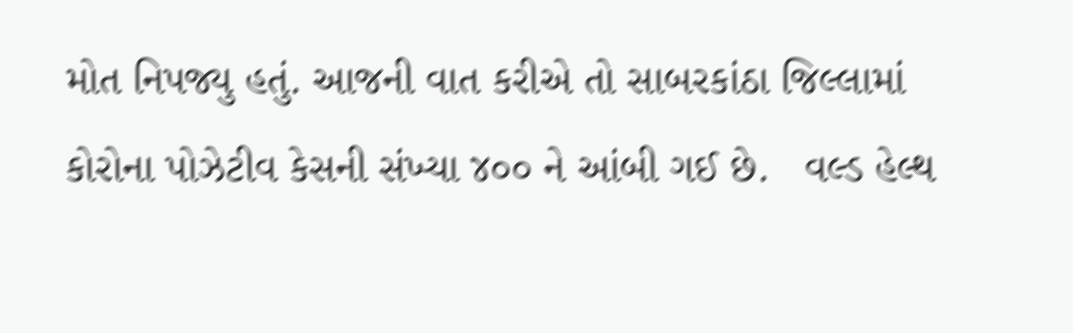મોત નિપજ્યુ હતું. આજની વાત કરીએ તો સાબરકાંઠા જિલ્લામાં કોરોના પોઝેટીવ કેસની સંખ્યા ૪૦૦ ને આંબી ગઈ છે.   વલ્ડ હેલ્થ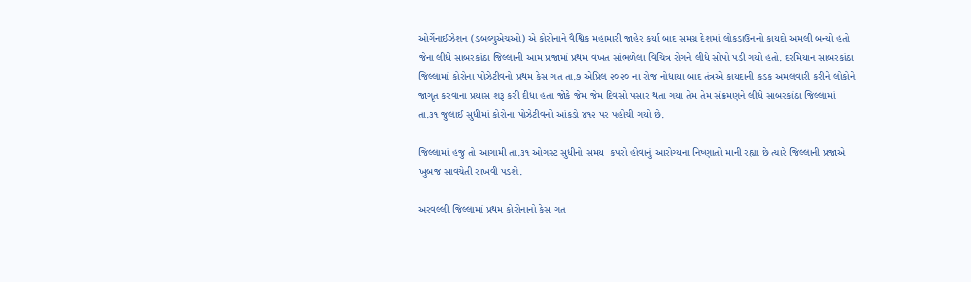ઓર્ગેનાઈઝેશન (ડબલ્યુએચઓ) એ કોરોનાને વૈશ્વિક મહામારી જાહેર કર્યા બાદ સમગ્ર દેશમાં લોકડાઉનનો કાયદો અમલી બન્યો હતો જેના લીધે સાબરકાંઠા જિલ્લાની આમ પ્રજામાં પ્રથમ વખત સાંભળેલા વિચિત્ર રોગને લીધે સોપો પડી ગયો હતો. દરમિયાન સાબરકાંઠા જિલ્લામાં કોરોના પોઝેટીવનો પ્રથમ કેસ ગત તા.૭ એપ્રિલ ૨૦૨૦ ના રોજ નોધાયા બાદ તંત્રએ કાયદાની કડક અમલવારી કરીને લોકોને જાગૃત કરવાના પ્રયાસ શરૂ કરી દીધા હતા જોકે જેમ જેમ દિવસો પસાર થતા ગયા તેમ તેમ સંક્રમણને લીધે સાબરકાંઠા જિલ્લામાં તા.૩૧ જુલાઈ સુધીમાં કોરોના પોઝેટીવનો આંકડો ૪૧૨ પર પહોચી ગયો છે.

જિલ્લામાં હજુ તો આગામી તા.૩૧ ઓગસ્ટ સુધીનો સમય  કપરો હોવાનું આરોગ્યના નિષ્ણાતો માની રહ્યા છે ત્યારે જિલ્લાની પ્રજાએ ખુબજ સાવચેતી રાખવી પડશે.

અરવલ્લી જિલ્લામાં પ્રથમ કોરોનાનો કેસ ગત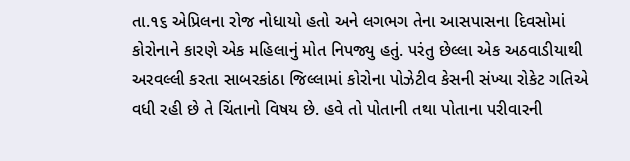તા.૧૬ એપ્રિલના રોજ નોધાયો હતો અને લગભગ તેના આસપાસના દિવસોમાં કોરોનાને કારણે એક મહિલાનું મોત નિપજ્યુ હતું. પરંતુ છેલ્લા એક અઠવાડીયાથી અરવલ્લી કરતા સાબરકાંઠા જિલ્લામાં કોરોના પોઝેટીવ કેસની સંખ્યા રોકેટ ગતિએ વધી રહી છે તે ચિંતાનો વિષય છે. હવે તો પોતાની તથા પોતાના પરીવારની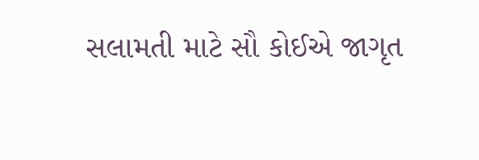સલામતી માટે સૌ કોઈએ જાગૃત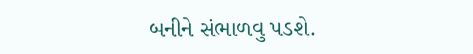બનીને સંભાળવુ પડશે.